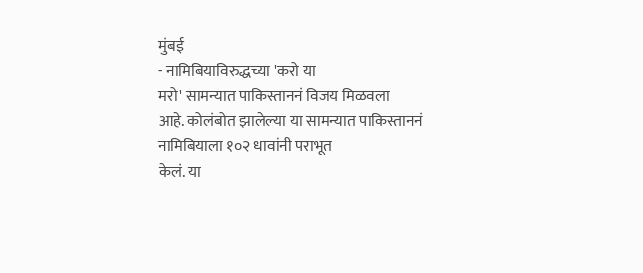मुंबई
- नामिबियाविरुद्धच्या 'करो या
मरो' सामन्यात पाकिस्ताननं विजय मिळवला
आहे. कोलंबोत झालेल्या या सामन्यात पाकिस्ताननं नामिबियाला १०२ धावांनी पराभूत
केलं. या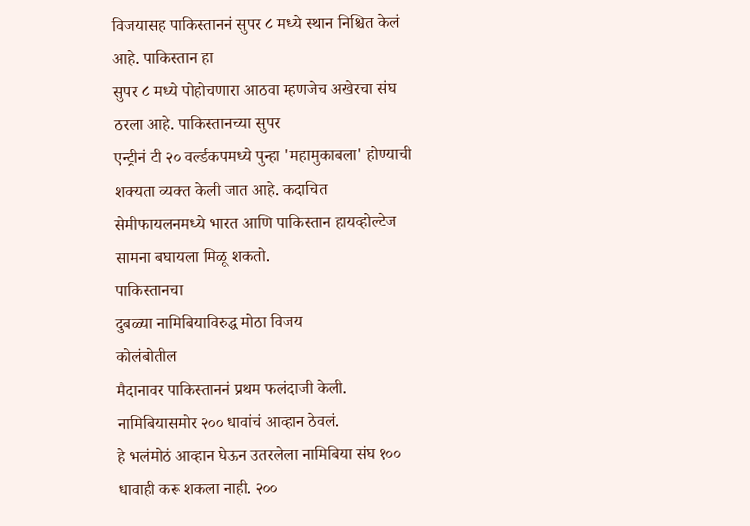विजयासह पाकिस्ताननं सुपर ८ मध्ये स्थान निश्चित केलं आहे. पाकिस्तान हा
सुपर ८ मध्ये पोहोचणारा आठवा म्हणजेच अखेरचा संघ ठरला आहे. पाकिस्तानच्या सुपर
एन्ट्रीनं टी २० वर्ल्डकपमध्ये पुन्हा 'महामुकाबला' होण्याची शक्यता व्यक्त केली जात आहे. कदाचित
सेमीफायलनमध्ये भारत आणि पाकिस्तान हायव्होल्टेज सामना बघायला मिळू शकतो.
पाकिस्तानचा
दुबळ्या नामिबियाविरुद्ध मोठा विजय
कोलंबोतील
मैदानावर पाकिस्ताननं प्रथम फलंदाजी केली. नामिबियासमोर २०० धावांचं आव्हान ठेवलं.
हे भलंमोठं आव्हान घेऊन उतरलेला नामिबिया संघ १०० धावाही करू शकला नाही. २००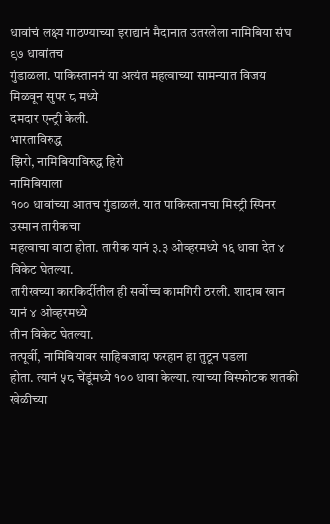धावांचं लक्ष्य गाठण्याच्या इराद्यानं मैदानात उतरलेला नामिबिया संघ ९७ धावांतच
गुंडाळला. पाकिस्ताननं या अत्यंत महत्वाच्या सामन्यात विजय मिळवून सुपर ८ मध्ये
दमदार एन्ट्री केली.
भारताविरुद्ध
झिरो, नामिबियाविरुद्ध हिरो
नामिबियाला
१०० धावांच्या आतच गुंडाळलं. यात पाकिस्तानचा मिस्ट्री स्पिनर उस्मान तारीकचा
महत्वाचा वाटा होता. तारीक यानं ३.३ ओव्हरमध्ये १६ धावा देत ४ विकेट घेतल्या.
तारीखच्या कारकिर्दीतील ही सर्वोच्च कामगिरी ठरली. शादाब खान यानं ४ ओव्हरमध्ये
तीन विकेट घेतल्या.
तत्पूर्वी, नामिबियावर साहिबजादा फरहान हा तुटून पडला
होता. त्यानं ५८ चेंडूंमध्ये १०० धावा केल्या. त्याच्या विस्फोटक शतकी खेळीच्या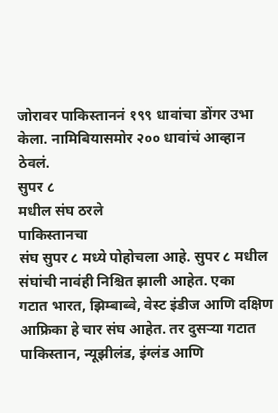जोरावर पाकिस्ताननं १९९ धावांचा डोंगर उभा केला. नामिबियासमोर २०० धावांचं आव्हान
ठेवलं.
सुपर ८
मधील संघ ठरले
पाकिस्तानचा
संघ सुपर ८ मध्ये पोहोचला आहे. सुपर ८ मधील संघांची नावंही निश्चित झाली आहेत. एका
गटात भारत, झिम्बाब्वे, वेस्ट इंडीज आणि दक्षिण आफ्रिका हे चार संघ आहेत. तर दुसऱ्या गटात
पाकिस्तान, न्यूझीलंड, इंग्लंड आणि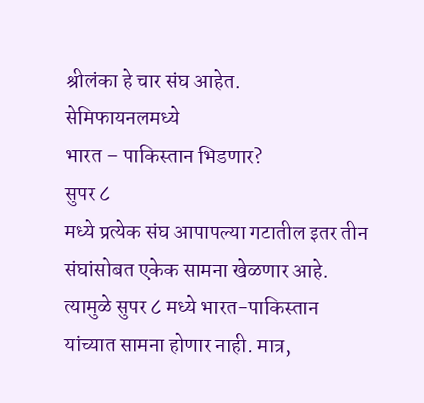श्रीलंका हे चार संघ आहेत.
सेमिफायनलमध्ये
भारत – पाकिस्तान भिडणार?
सुपर ८
मध्ये प्रत्येक संघ आपापल्या गटातील इतर तीन संघांसोबत एकेक सामना खेळणार आहे.
त्यामुळे सुपर ८ मध्ये भारत-पाकिस्तान
यांच्यात सामना होणार नाही. मात्र,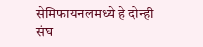सेमिफायनलमध्ये हे दोन्ही
संघ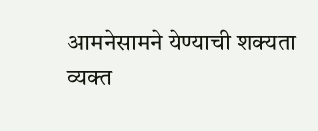आमनेसामने येण्याची शक्यता व्यक्त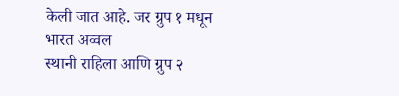केली जात आहे. जर ग्रुप १ मधून भारत अव्वल
स्थानी राहिला आणि ग्रुप २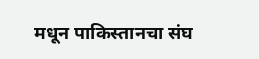मधून पाकिस्तानचा संघ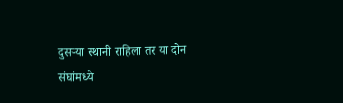दुसऱ्या स्थानी राहिला तर या दोन
संघांमध्ये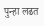पुन्हा लढत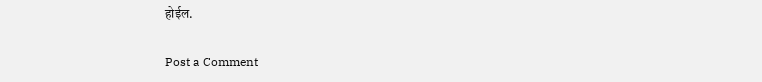होईल.

Post a Comment